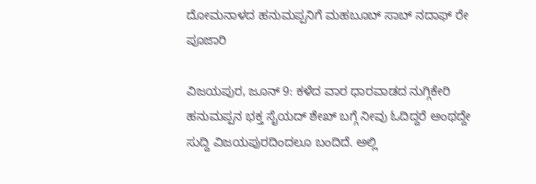ದೋಮನಾಳದ ಹನುಮಪ್ಪನಿಗೆ ಮಹಬೂಬ್ ಸಾಬ್ ನದಾಫ್ ರೇ ಪೂಜಾರಿ

ವಿಜಯಪುರ, ಜೂನ್ 9: ಕಳೆದ ವಾರ ಧಾರವಾಡದ ನುಗ್ಗಿಕೇರಿ ಹನುಮಪ್ಪನ ಭಕ್ತ ಸೈಯದ್ ಶೇಖ್ ಬಗ್ಗೆ ನೀವು ಓದಿದ್ದರೆ ಅಂಥದ್ದೇ ಸುದ್ದಿ ವಿಜಯಪುರದಿಂದಲೂ ಬಂದಿದೆ. ಅಲ್ಲಿ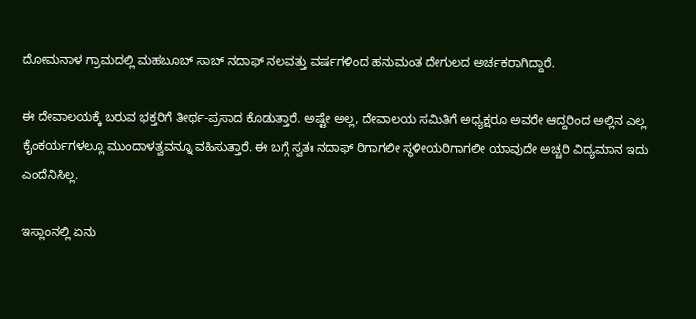ದೋಮನಾಳ ಗ್ರಾಮದಲ್ಲಿ ಮಹಬೂಬ್ ಸಾಬ್ ನದಾಫ್ ನಲವತ್ತು ವರ್ಷಗಳಿಂದ ಹನುಮಂತ ದೇಗುಲದ ಅರ್ಚಕರಾಗಿದ್ದಾರೆ.

ಈ ದೇವಾಲಯಕ್ಕೆ ಬರುವ ಭಕ್ತರಿಗೆ ತೀರ್ಥ-ಪ್ರಸಾದ ಕೊಡುತ್ತಾರೆ. ಅಷ್ಟೇ ಅಲ್ಲ, ದೇವಾಲಯ ಸಮಿತಿಗೆ ಅಧ್ಯಕ್ಷರೂ ಅವರೇ ಆದ್ದರಿಂದ ಅಲ್ಲಿನ ಎಲ್ಲ ಕೈಂಕರ್ಯಗಳಲ್ಲೂ ಮುಂದಾಳತ್ವವನ್ನೂ ವಹಿಸುತ್ತಾರೆ. ಈ ಬಗ್ಗೆ ಸ್ವತಃ ನದಾಫ್ ರಿಗಾಗಲೀ ಸ್ಥಳೀಯರಿಗಾಗಲೀ ಯಾವುದೇ ಅಚ್ಚರಿ ವಿದ್ಯಮಾನ ಇದು ಎಂದೆನಿಸಿಲ್ಲ.

ಇಸ್ಲಾಂನಲ್ಲಿ ಏನು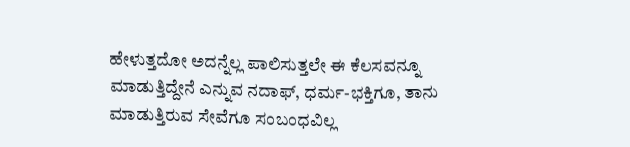ಹೇಳುತ್ತದೋ ಅದನ್ನೆಲ್ಲ ಪಾಲಿಸುತ್ತಲೇ ಈ ಕೆಲಸವನ್ನೂ ಮಾಡುತ್ತಿದ್ದೇನೆ ಎನ್ನುವ ನದಾಫ್, ಧರ್ಮ-ಭಕ್ತಿಗೂ, ತಾನು ಮಾಡುತ್ತಿರುವ ಸೇವೆಗೂ ಸಂಬಂಧವಿಲ್ಲ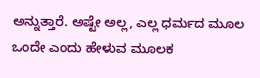ಅನ್ನುತ್ತಾರೆ. ಅಷ್ಟೇ ಅಲ್ಲ, ಎಲ್ಲ ಧರ್ಮದ ಮೂಲ ಒಂದೇ ಎಂದು ಹೇಳುವ ಮೂಲಕ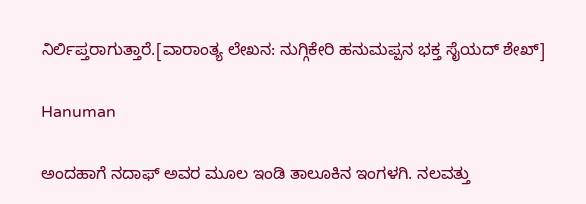ನಿರ್ಲಿಪ್ತರಾಗುತ್ತಾರೆ.[ವಾರಾಂತ್ಯ ಲೇಖನ: ನುಗ್ಗಿಕೇರಿ ಹನುಮಪ್ಪನ ಭಕ್ತ ಸೈಯದ್ ಶೇಖ್]

Hanuman

ಅಂದಹಾಗೆ ನದಾಫ್ ಅವರ ಮೂಲ ಇಂಡಿ ತಾಲೂಕಿನ ಇಂಗಳಗಿ. ನಲವತ್ತು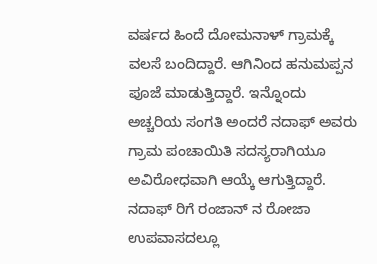ವರ್ಷದ ಹಿಂದೆ ದೋಮನಾಳ್ ಗ್ರಾಮಕ್ಕೆ ವಲಸೆ ಬಂದಿದ್ದಾರೆ. ಆಗಿನಿಂದ ಹನುಮಪ್ಪನ ಪೂಜೆ ಮಾಡುತ್ತಿದ್ದಾರೆ. ಇನ್ನೊಂದು ಅಚ್ಚರಿಯ ಸಂಗತಿ ಅಂದರೆ ನದಾಫ್ ಅವರು ಗ್ರಾಮ ಪಂಚಾಯಿತಿ ಸದಸ್ಯರಾಗಿಯೂ ಅವಿರೋಧವಾಗಿ ಆಯ್ಕೆ ಆಗುತ್ತಿದ್ದಾರೆ. ನದಾಫ್ ರಿಗೆ ರಂಜಾನ್ ನ ರೋಜಾ ಉಪವಾಸದಲ್ಲೂ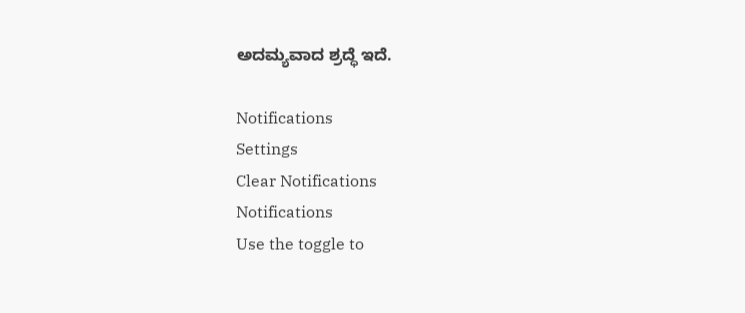ಅದಮ್ಯವಾದ ಶ್ರದ್ಧೆ ಇದೆ.

Notifications
Settings
Clear Notifications
Notifications
Use the toggle to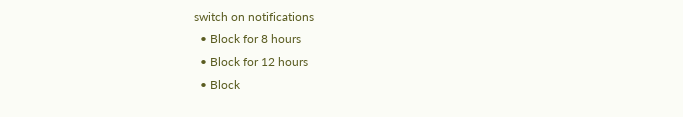switch on notifications
  • Block for 8 hours
  • Block for 12 hours
  • Block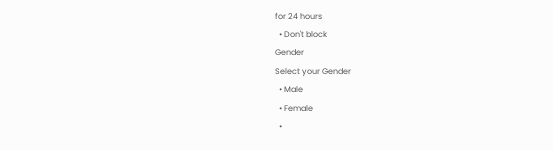for 24 hours
  • Don't block
Gender
Select your Gender
  • Male
  • Female
  •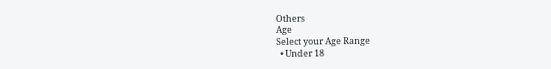Others
Age
Select your Age Range
  • Under 18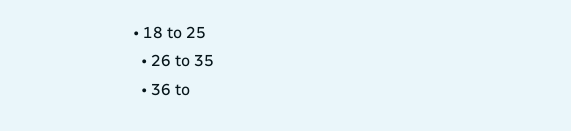• 18 to 25
  • 26 to 35
  • 36 to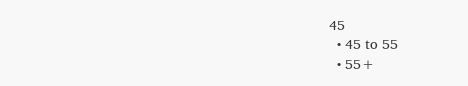45
  • 45 to 55
  • 55+